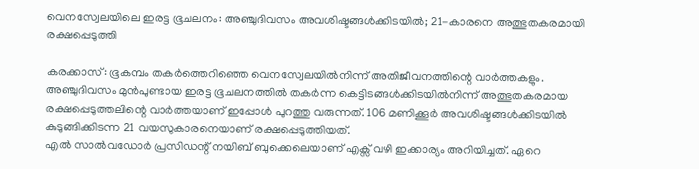വെനസ്വേലയിലെ ഇരട്ട ഭൂചലനം: അഞ്ചുദിവസം അവശിഷ്ടങ്ങൾക്കിടയിൽ; 21-കാരനെ അത്ഭുതകരമായി രക്ഷപ്പെടുത്തി

കരക്കാസ്: ഭൂകമ്പം തകർത്തെറിഞ്ഞെ വെനസ്വേലയിൽനിന്ന് അതിജീവനത്തിന്റെ വാർത്തകളും. അഞ്ചുദിവസം മുൻപുണ്ടായ ഇരട്ട ഭൂചലനത്തിൽ തകർന്ന കെട്ടിടങ്ങൾക്കിടയിൽനിന്ന് അത്ഭുതകരമായ രക്ഷപ്പെടുത്തലിന്റെ വാർത്തയാണ് ഇപ്പോൾ പുറത്തു വരുന്നത്. 106 മണിക്കൂർ അവശിഷ്ടങ്ങൾക്കിടയിൽ കുടുങ്ങിക്കിടന്ന 21 വയസുകാരനെയാണ് രക്ഷപ്പെടുത്തിയത്.
എൽ സാൽവഡോർ പ്രസിഡന്റ് നയിബ് ബുക്കെലെയാണ് എക്സ് വഴി ഇക്കാര്യം അറിയിച്ചത്. ഏറെ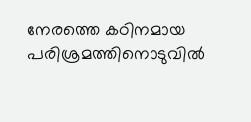നേരത്തെ കഠിനമായ പരിശ്രമത്തിനൊടുവിൽ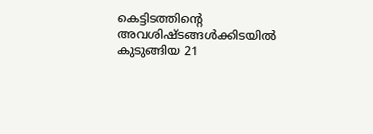കെട്ടിടത്തിന്റെ അവശിഷ്ടങ്ങൾക്കിടയിൽ കുടുങ്ങിയ 21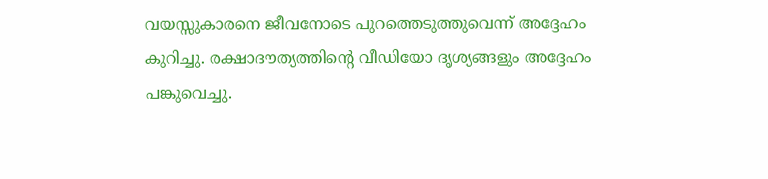വയസ്സുകാരനെ ജീവനോടെ പുറത്തെടുത്തുവെന്ന് അദ്ദേഹം കുറിച്ചു. രക്ഷാദൗത്യത്തിന്റെ വീഡിയോ ദൃശ്യങ്ങളും അദ്ദേഹം പങ്കുവെച്ചു.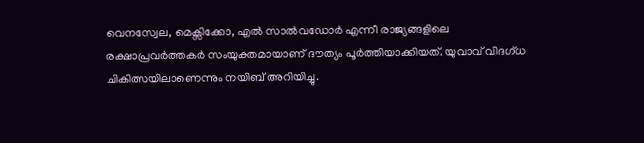വെനസ്വേല, മെക്സിക്കോ, എൽ സാൽവഡോർ എന്നീ രാജ്യങ്ങളിലെ രക്ഷാപ്രവർത്തകർ സംയുക്തമായാണ് ദൗത്യം പൂർത്തിയാക്കിയത്. യുവാവ് വിദഗ്ധ ചികിത്സയിലാണെന്നും നയിബ് അറിയിച്ചു.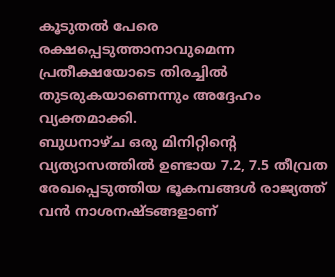കൂടുതൽ പേരെ രക്ഷപ്പെടുത്താനാവുമെന്ന പ്രതീക്ഷയോടെ തിരച്ചിൽ തുടരുകയാണെന്നും അദ്ദേഹം വ്യക്തമാക്കി.
ബുധനാഴ്ച ഒരു മിനിറ്റിന്റെ വ്യത്യാസത്തിൽ ഉണ്ടായ 7.2, 7.5 തീവ്രത രേഖപ്പെടുത്തിയ ഭൂകമ്പങ്ങൾ രാജ്യത്ത് വൻ നാശനഷ്ടങ്ങളാണ്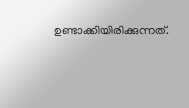ഉണ്ടാക്കിയിരിക്കുന്നത്.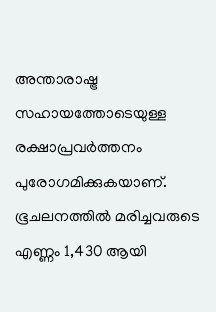അന്താരാഷ്ട്ര സഹായത്തോടെയുള്ള രക്ഷാപ്രവർത്തനം പുരോഗമിക്കുകയാണ്. ഭൂചലനത്തിൽ മരിച്ചവരുടെ എണ്ണം 1,430 ആയി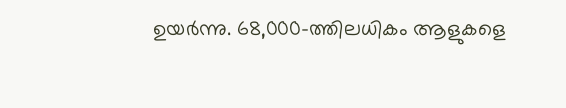ഉയർന്നു. 68,000-ത്തിലധികം ആളുകളെ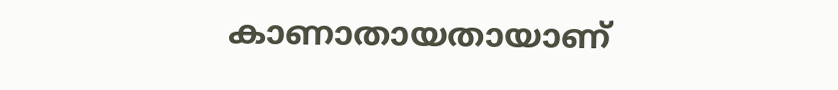കാണാതായതായാണ്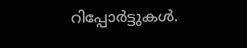റിപ്പോർട്ടുകൾ.